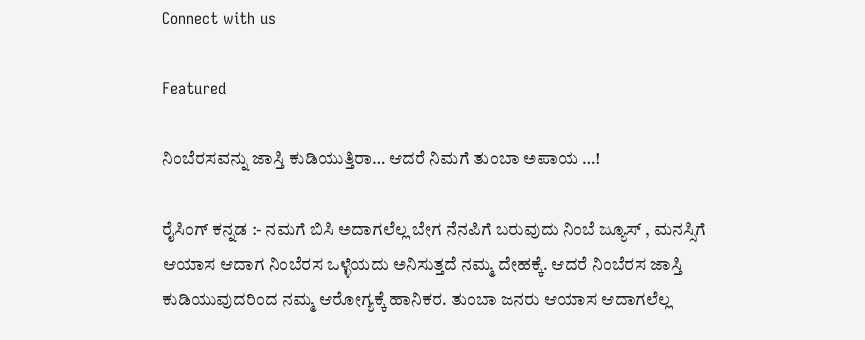Connect with us

Featured

ನಿಂಬೆರಸವನ್ನು ಜಾಸ್ತಿ ಕುಡಿಯುತ್ತಿರಾ… ಆದರೆ ನಿಮಗೆ ತುಂಬಾ ಅಪಾಯ …!

ರೈಸಿಂಗ್ ಕನ್ನಡ :- ನಮಗೆ ಬಿಸಿ ಅದಾಗಲೆಲ್ಲ ಬೇಗ ನೆನಪಿಗೆ ಬರುವುದು ನಿಂಬೆ ಜ್ಯೂಸ್ , ಮನಸ್ಸಿಗೆ ಆಯಾಸ ಆದಾಗ ನಿಂಬೆರಸ ಒಳ್ಳೆಯದು ಅನಿಸುತ್ತದೆ ನಮ್ಮ ದೇಹಕ್ಕೆ. ಆದರೆ ನಿಂಬೆರಸ ಜಾಸ್ತಿ ಕುಡಿಯುವುದರಿಂದ ನಮ್ಮ ಆರೋಗ್ಯಕ್ಕೆ ಹಾನಿಕರ. ತುಂಬಾ ಜನರು ಆಯಾಸ ಆದಾಗಲೆಲ್ಲ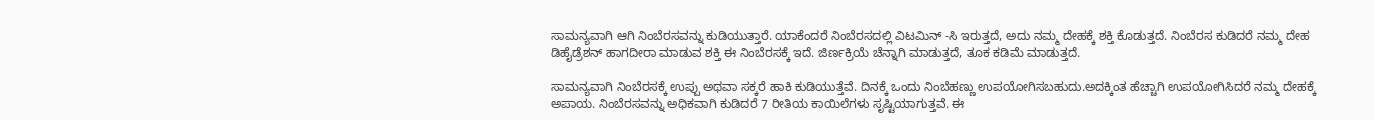ಸಾಮನ್ಯವಾಗಿ ಆಗಿ ನಿಂಬೆರಸವನ್ನು ಕುಡಿಯುತ್ತಾರೆ. ಯಾಕೆಂದರೆ ನಿಂಬೆರಸದಲ್ಲಿ ವಿಟಮಿನ್ -ಸಿ ಇರುತ್ತದೆ, ಅದು ನಮ್ಮ ದೇಹಕ್ಕೆ ಶಕ್ತಿ ಕೊಡುತ್ತದೆ. ನಿಂಬೆರಸ ಕುಡಿದರೆ ನಮ್ಮ ದೇಹ ಡಿಹೈಡ್ರೆಶನ್ ಹಾಗದೀರಾ ಮಾಡುವ ಶಕ್ತಿ ಈ ನಿಂಬೆರಸಕ್ಕೆ ಇದೆ. ಜಿರ್ಣಕ್ರಿಯೆ ಚೆನ್ನಾಗಿ ಮಾಡುತ್ತದೆ, ತೂಕ ಕಡಿಮೆ ಮಾಡುತ್ತದೆ.

ಸಾಮನ್ಯವಾಗಿ ನಿಂಬೆರಸಕ್ಕೆ ಉಪ್ಪು ಅಥವಾ ಸಕ್ಕರೆ ಹಾಕಿ ಕುಡಿಯುತ್ತೆವೆ. ದಿನಕ್ಕೆ ಒಂದು ನಿಂಬೆಹಣ್ಣು ಉಪಯೋಗಿಸಬಹುದು.ಅದಕ್ಕಿಂತ ಹೆಚ್ಚಾಗಿ ಉಪಯೋಗಿಸಿದರೆ ನಮ್ಮ ದೇಹಕ್ಕೆ ಅಪಾಯ. ನಿಂಬೆರಸವನ್ನು ಅಧಿಕವಾಗಿ ಕುಡಿದರೆ 7 ರೀತಿಯ ಕಾಯಿಲೆಗಳು ಸೃಷ್ಟಿಯಾಗುತ್ತವೆ. ಈ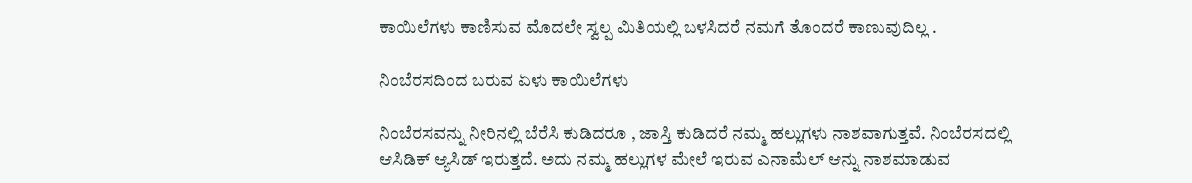ಕಾಯಿಲೆಗಳು ಕಾಣಿಸುವ ಮೊದಲೇ ಸ್ವಲ್ಪ ಮಿತಿಯಲ್ಲಿ ಬಳಸಿದರೆ ನಮಗೆ ತೊಂದರೆ ಕಾಣುವುದಿಲ್ಲ .

ನಿಂಬೆರಸದಿಂದ ಬರುವ ಏಳು ಕಾಯಿಲೆಗಳು

ನಿಂಬೆರಸವನ್ನು ನೀರಿನಲ್ಲಿ ಬೆರೆಸಿ ಕುಡಿದರೂ , ಜಾಸ್ತಿ ಕುಡಿದರೆ ನಮ್ಮ ಹಲ್ಲುಗಳು ನಾಶವಾಗುತ್ತವೆ. ನಿಂಬೆರಸದಲ್ಲಿ ಆಸಿಡಿಕ್ ಆ್ಯಸಿಡ್ ಇರುತ್ತದೆ. ಅದು ನಮ್ಮ ಹಲ್ಲುಗಳ ಮೇಲೆ ಇರುವ ಎನಾಮೆಲ್ ಆನ್ನು ನಾಶಮಾಡುವ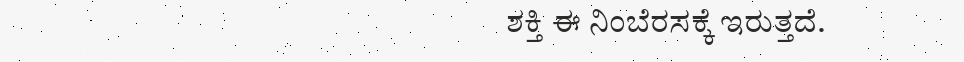ಶಕ್ತಿ ಈ ನಿಂಬೆರಸಕ್ಕೆ ಇರುತ್ತದೆ.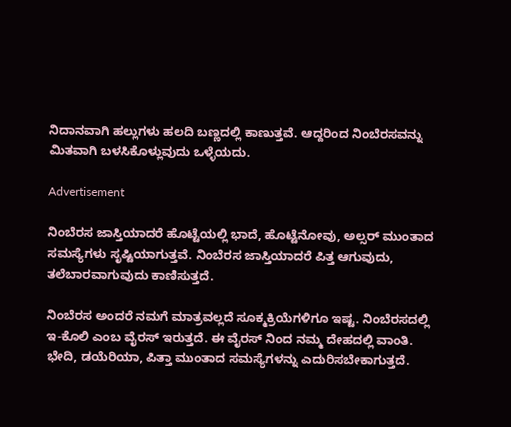ನಿದಾನವಾಗಿ ಹಲ್ಲುಗಳು ಹಲದಿ ಬಣ್ಣದಲ್ಲಿ ಕಾಣುತ್ತವೆ. ಆದ್ದರಿಂದ ನಿಂಬೆರಸವನ್ನು ಮಿತವಾಗಿ ಬಳಸಿಕೊಳ್ಲುವುದು ಒಳ್ಳೆಯದು.

Advertisement

ನಿಂಬೆರಸ ಜಾಸ್ತಿಯಾದರೆ ಹೊಟ್ಟೆಯಲ್ಲಿ ಭಾದೆ, ಹೊಟ್ಟೆನೋವು, ಅಲ್ಸರ್ ಮುಂತಾದ ಸಮಸ್ಯೆಗಳು ಸೃಷ್ಟಿಯಾಗುತ್ತವೆ. ನಿಂಬೆರಸ ಜಾಸ್ತಿಯಾದರೆ ಪಿತ್ತ ಆಗುವುದು, ತಲೆಬಾರವಾಗುವುದು ಕಾಣಿಸುತ್ತದೆ.

ನಿಂಬೆರಸ ಅಂದರೆ ನಮಗೆ ಮಾತ್ರವಲ್ಲದೆ ಸೂಕ್ಮಕ್ರಿಯೆಗಳಿಗೂ ಇಷ್ಟ. ನಿಂಬೆರಸದಲ್ಲಿ ಇ-ಕೊಲಿ ಎಂಬ ವೈರಸ್ ಇರುತ್ತದೆ. ಈ ವೈರಸ್ ನಿಂದ ನಮ್ಮ ದೇಹದಲ್ಲಿ ವಾಂತಿ. ಭೇದಿ, ಡಯೆರಿಯಾ, ಪಿತ್ತಾ ಮುಂತಾದ ಸಮಸ್ಯೆಗಳನ್ನು ಎದುರಿಸಬೇಕಾಗುತ್ತದೆ.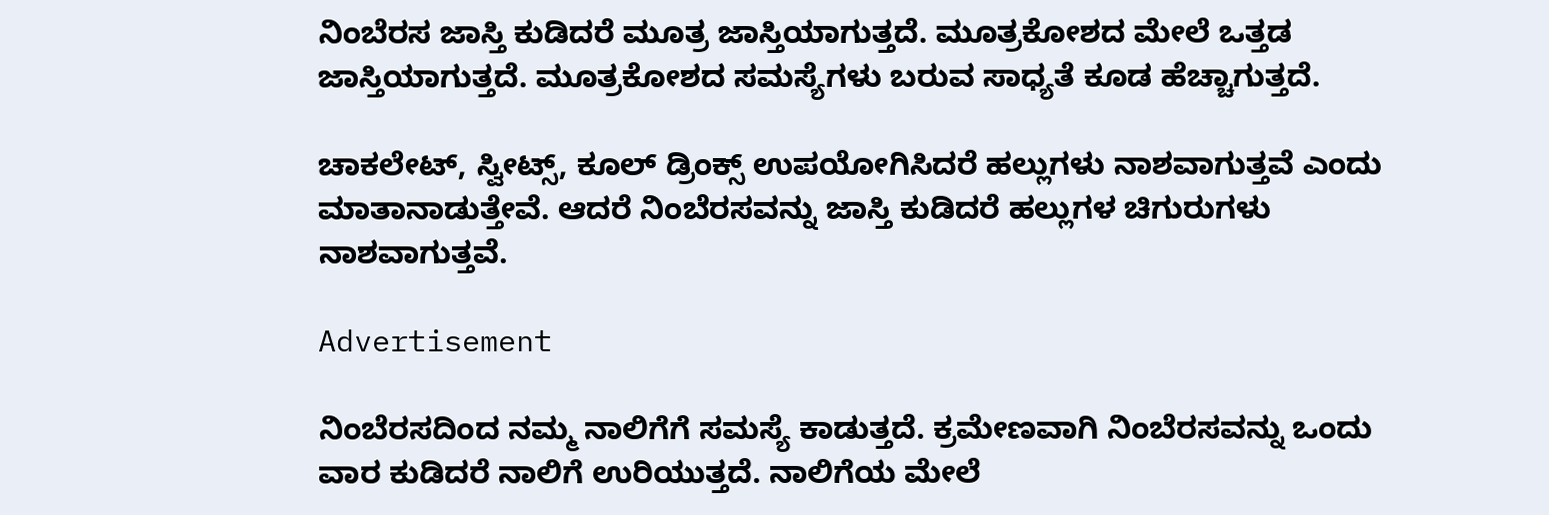ನಿಂಬೆರಸ ಜಾಸ್ತಿ ಕುಡಿದರೆ ಮೂತ್ರ ಜಾಸ್ತಿಯಾಗುತ್ತದೆ. ಮೂತ್ರಕೋಶದ ಮೇಲೆ ಒತ್ತಡ ಜಾಸ್ತಿಯಾಗುತ್ತದೆ. ಮೂತ್ರಕೋಶದ ಸಮಸ್ಯೆಗಳು ಬರುವ ಸಾಧ್ಯತೆ ಕೂಡ ಹೆಚ್ಚಾಗುತ್ತದೆ.

ಚಾಕಲೇಟ್, ಸ್ವೀಟ್ಸ್, ಕೂಲ್ ಡ್ರಿಂಕ್ಸ್ ಉಪಯೋಗಿಸಿದರೆ ಹಲ್ಲುಗಳು ನಾಶವಾಗುತ್ತವೆ ಎಂದು ಮಾತಾನಾಡುತ್ತೇವೆ. ಆದರೆ ನಿಂಬೆರಸವನ್ನು ಜಾಸ್ತಿ ಕುಡಿದರೆ ಹಲ್ಲುಗಳ ಚಿಗುರುಗಳು ನಾಶವಾಗುತ್ತವೆ.

Advertisement

ನಿಂಬೆರಸದಿಂದ ನಮ್ಮ ನಾಲಿಗೆಗೆ ಸಮಸ್ಯೆ ಕಾಡುತ್ತದೆ. ಕ್ರಮೇಣವಾಗಿ ನಿಂಬೆರಸವನ್ನು ಒಂದು ವಾರ ಕುಡಿದರೆ ನಾಲಿಗೆ ಉರಿಯುತ್ತದೆ. ನಾಲಿಗೆಯ ಮೇಲೆ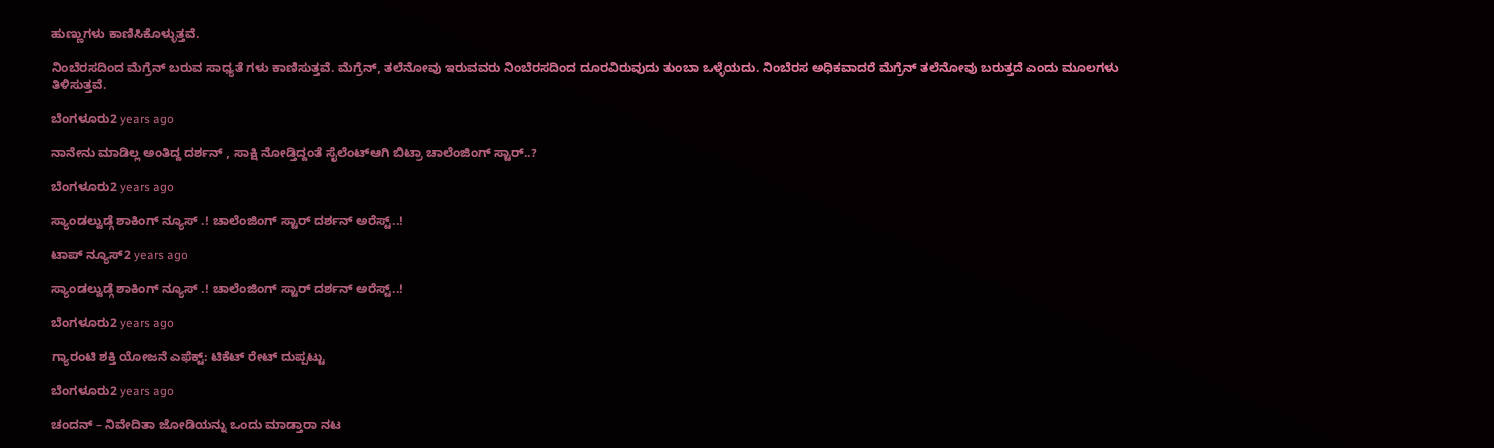ಹುಣ್ಣುಗಳು ಕಾಣಿಸಿಕೊಳ್ಳುತ್ತವೆ.

ನಿಂಬೆರಸದಿಂದ ಮೆಗ್ರೆನ್ ಬರುವ ಸಾಧ್ಯತೆ ಗಳು ಕಾಣಿಸುತ್ತವೆ. ಮೆಗ್ರೆನ್, ತಲೆನೋವು ಇರುವವರು ನಿಂಬೆರಸದಿಂದ ದೂರವಿರುವುದು ತುಂಬಾ ಒಳ್ಳೆಯದು. ನಿಂಬೆರಸ ಅಧಿಕವಾದರೆ ಮೆಗ್ರೆನ್ ತಲೆನೋವು ಬರುತ್ತದೆ ಎಂದು ಮೂಲಗಳು ತಿಳಿಸುತ್ತವೆ.

ಬೆಂಗಳೂರು2 years ago

ನಾನೇನು ಮಾಡಿಲ್ಲ ಅಂತಿದ್ದ ದರ್ಶನ್ , ಸಾಕ್ಷಿ ನೋಡ್ತಿದ್ದಂತೆ ಸೈಲೆಂಟ್ಆಗಿ ಬಿಟ್ರಾ ಚಾಲೆಂಜಿಂಗ್ ಸ್ಟಾರ್..?

ಬೆಂಗಳೂರು2 years ago

ಸ್ಯಾಂಡಲ್ವುಡ್ಗೆ ಶಾಕಿಂಗ್ ನ್ಯೂಸ್ .! ಚಾಲೆಂಜಿಂಗ್ ಸ್ಟಾರ್ ದರ್ಶನ್ ಅರೆಸ್ಟ್..!

ಟಾಪ್ ನ್ಯೂಸ್2 years ago

ಸ್ಯಾಂಡಲ್ವುಡ್ಗೆ ಶಾಕಿಂಗ್ ನ್ಯೂಸ್ .! ಚಾಲೆಂಜಿಂಗ್ ಸ್ಟಾರ್ ದರ್ಶನ್ ಅರೆಸ್ಟ್..!

ಬೆಂಗಳೂರು2 years ago

ಗ್ಯಾರಂಟಿ ಶಕ್ತಿ ಯೋಜನೆ ಎಫೆಕ್ಟ್: ಟಿಕೆಟ್ ರೇಟ್ ದುಪ್ಪಟ್ಟು

ಬೆಂಗಳೂರು2 years ago

ಚಂದನ್ – ನಿವೇದಿತಾ ಜೋಡಿಯನ್ನು ಒಂದು ಮಾಡ್ತಾರಾ ನಟ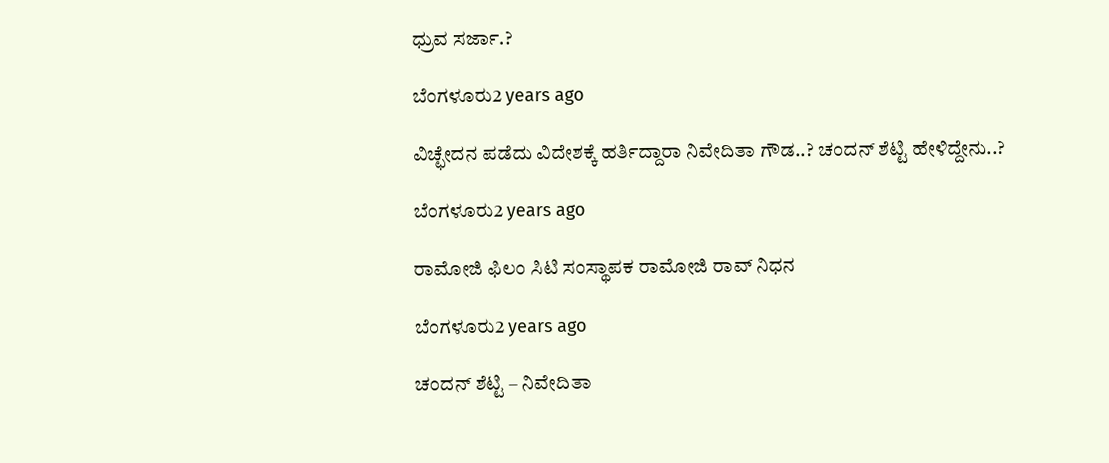ಧ್ರುವ ಸರ್ಜಾ.?

ಬೆಂಗಳೂರು2 years ago

ವಿಚ್ಛೇದನ ಪಡೆದು ವಿದೇಶಕ್ಕೆ ಹರ್ತಿದ್ದಾರಾ ನಿವೇದಿತಾ ಗೌಡ..? ಚಂದನ್ ಶೆಟ್ಟಿ ಹೇಳಿದ್ದೇನು..?

ಬೆಂಗಳೂರು2 years ago

ರಾಮೋಜಿ ಫಿಲಂ ಸಿಟಿ ಸಂಸ್ಥಾಪಕ ರಾಮೋಜಿ ರಾವ್ ನಿಧನ

ಬೆಂಗಳೂರು2 years ago

ಚಂದನ್ ಶೆಟ್ಟಿ – ನಿವೇದಿತಾ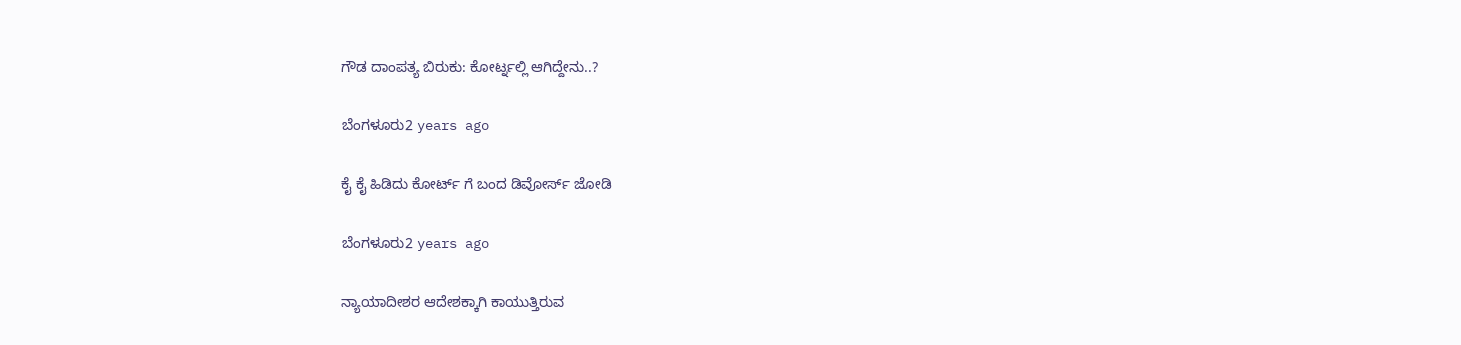ಗೌಡ ದಾಂಪತ್ಯ ಬಿರುಕು: ಕೋರ್ಟ್ನಲ್ಲಿ ಆಗಿದ್ದೇನು..?

ಬೆಂಗಳೂರು2 years ago

ಕೈ ಕೈ ಹಿಡಿದು ಕೋರ್ಟ್ ಗೆ ಬಂದ ಡಿವೋರ್ಸ್ ಜೋಡಿ

ಬೆಂಗಳೂರು2 years ago

ನ್ಯಾಯಾದೀಶರ ಆದೇಶಕ್ಕಾಗಿ ಕಾಯುತ್ತಿರುವ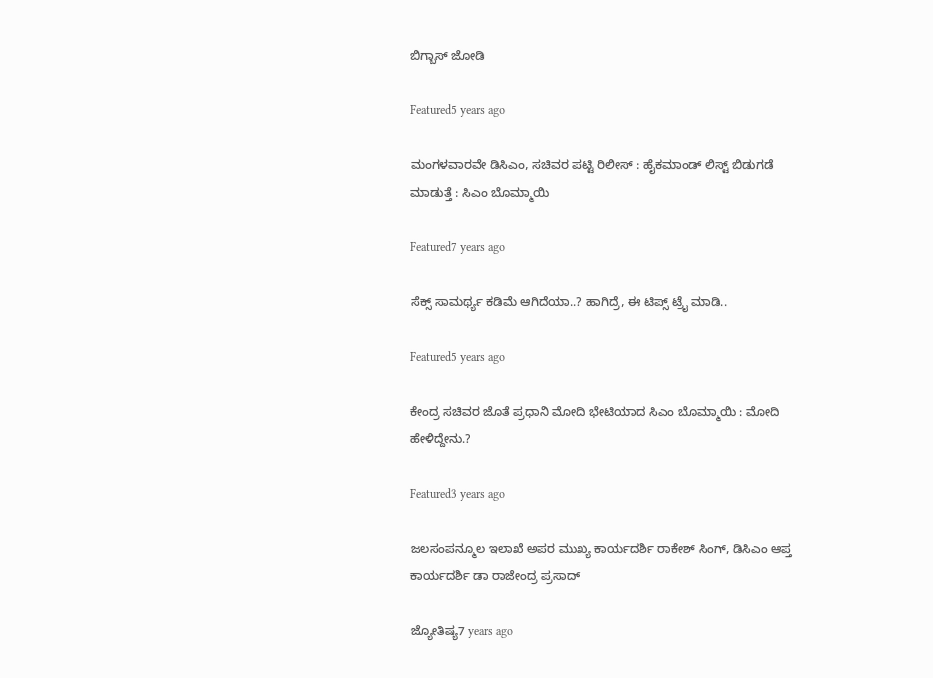ಬಿಗ್ಬಾಸ್ ಜೋಡಿ

Featured5 years ago

ಮಂಗಳವಾರವೇ ಡಿಸಿಎಂ, ಸಚಿವರ ಪಟ್ಟಿ ರಿಲೀಸ್ : ಹೈಕಮಾಂಡ್ ಲಿಸ್ಟ್ ಬಿಡುಗಡೆ ಮಾಡುತ್ತೆ : ಸಿಎಂ ಬೊಮ್ಮಾಯಿ

Featured7 years ago

ಸೆಕ್ಸ್ ಸಾಮರ್ಥ್ಯ ಕಡಿಮೆ ಆಗಿದೆಯಾ..? ಹಾಗಿದ್ರೆ, ಈ ಟಿಪ್ಸ್ ಟ್ರೈ ಮಾಡಿ..

Featured5 years ago

ಕೇಂದ್ರ ಸಚಿವರ ಜೊತೆ ಪ್ರಧಾನಿ ಮೋದಿ ಭೇಟಿಯಾದ ಸಿಎಂ ಬೊಮ್ಮಾಯಿ : ಮೋದಿ ಹೇಳಿದ್ದೇನು.?

Featured3 years ago

ಜಲಸಂಪನ್ಮೂಲ ಇಲಾಖೆ ಅಪರ ಮುಖ್ಯ ಕಾರ್ಯದರ್ಶಿ ರಾಕೇಶ್ ಸಿಂಗ್, ಡಿಸಿಎಂ ಆಪ್ತ ಕಾರ್ಯದರ್ಶಿ ಡಾ ರಾಜೇಂದ್ರ ಪ್ರಸಾದ್

ಜ್ಯೋತಿಷ್ಯ7 years ago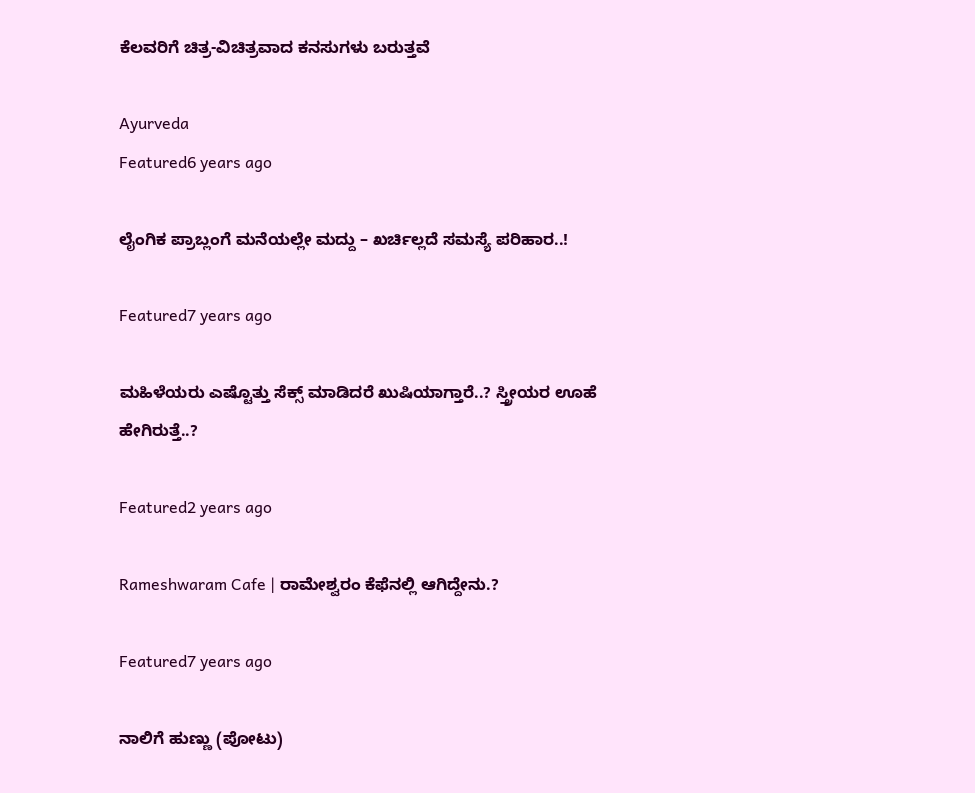ಕೆಲವರಿಗೆ ಚಿತ್ರ-ವಿಚಿತ್ರವಾದ ಕನಸುಗಳು ಬರುತ್ತವೆ

Ayurveda
Featured6 years ago

ಲೈಂಗಿಕ ಪ್ರಾಬ್ಲಂಗೆ ಮನೆಯಲ್ಲೇ ಮದ್ದು – ಖರ್ಚಿಲ್ಲದೆ ಸಮಸ್ಯೆ ಪರಿಹಾರ..!

Featured7 years ago

ಮಹಿಳೆಯರು ಎಷ್ಟೊತ್ತು ಸೆಕ್ಸ್ ಮಾಡಿದರೆ ಖುಷಿಯಾಗ್ತಾರೆ..? ಸ್ತ್ರೀಯರ ಊಹೆ ಹೇಗಿರುತ್ತೆ..?

Featured2 years ago

Rameshwaram Cafe | ರಾಮೇಶ್ವರಂ ಕೆಫೆನಲ್ಲಿ ಆಗಿದ್ದೇನು.?

Featured7 years ago

ನಾಲಿಗೆ ಹುಣ್ಣು (ಪೋಟು)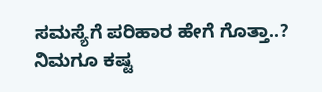ಸಮಸ್ಯೆಗೆ ಪರಿಹಾರ ಹೇಗೆ ಗೊತ್ತಾ..? ನಿಮಗೂ ಕಷ್ಟ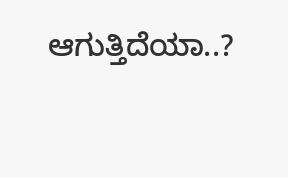ಆಗುತ್ತಿದೆಯಾ..?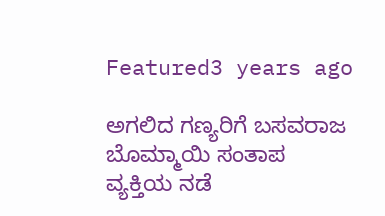Featured3 years ago

ಅಗಲಿದ ಗಣ್ಯರಿಗೆ ಬಸವರಾಜ ಬೊಮ್ಮಾಯಿ ಸಂತಾಪ
ವ್ಯಕ್ತಿಯ ನಡೆ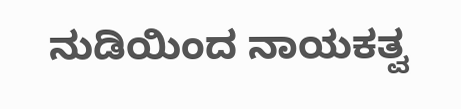ನುಡಿಯಿಂದ ನಾಯಕತ್ವ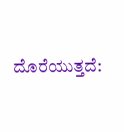ದೊರೆಯುತ್ತದೆ: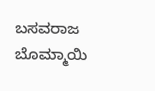ಬಸವರಾಜ ಬೊಮ್ಮಾಯಿ